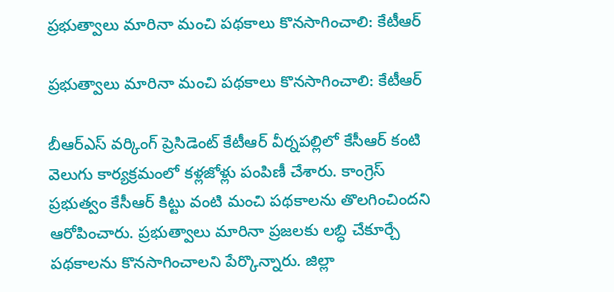ప్రభుత్వాలు మారినా మంచి పథకాలు కొనసాగించాలి: కేటీఆర్

ప్రభుత్వాలు మారినా మంచి పథకాలు కొనసాగించాలి: కేటీఆర్

బీఆర్ఎస్ వర్కింగ్ ప్రెసిడెంట్ కేటీఆర్ వీర్నపల్లిలో కేసీఆర్ కంటి వెలుగు కార్యక్రమంలో కళ్లజోళ్లు పంపిణీ చేశారు. కాంగ్రెస్ ప్రభుత్వం కేసీఆర్ కిట్టు వంటి మంచి పథకాలను తొలగించిందని ఆరోపించారు. ప్రభుత్వాలు మారినా ప్రజలకు లబ్ధి చేకూర్చే పథకాలను కొనసాగించాలని పేర్కొన్నారు. జిల్లా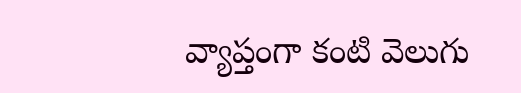వ్యాప్తంగా కంటి వెలుగు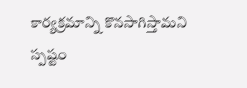కార్యక్రమాన్ని కొనసాగిస్తామని స్పష్టం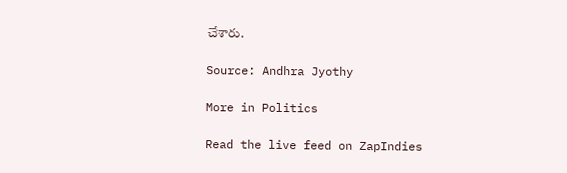చేశారు.

Source: Andhra Jyothy

More in Politics

Read the live feed on ZapIndies